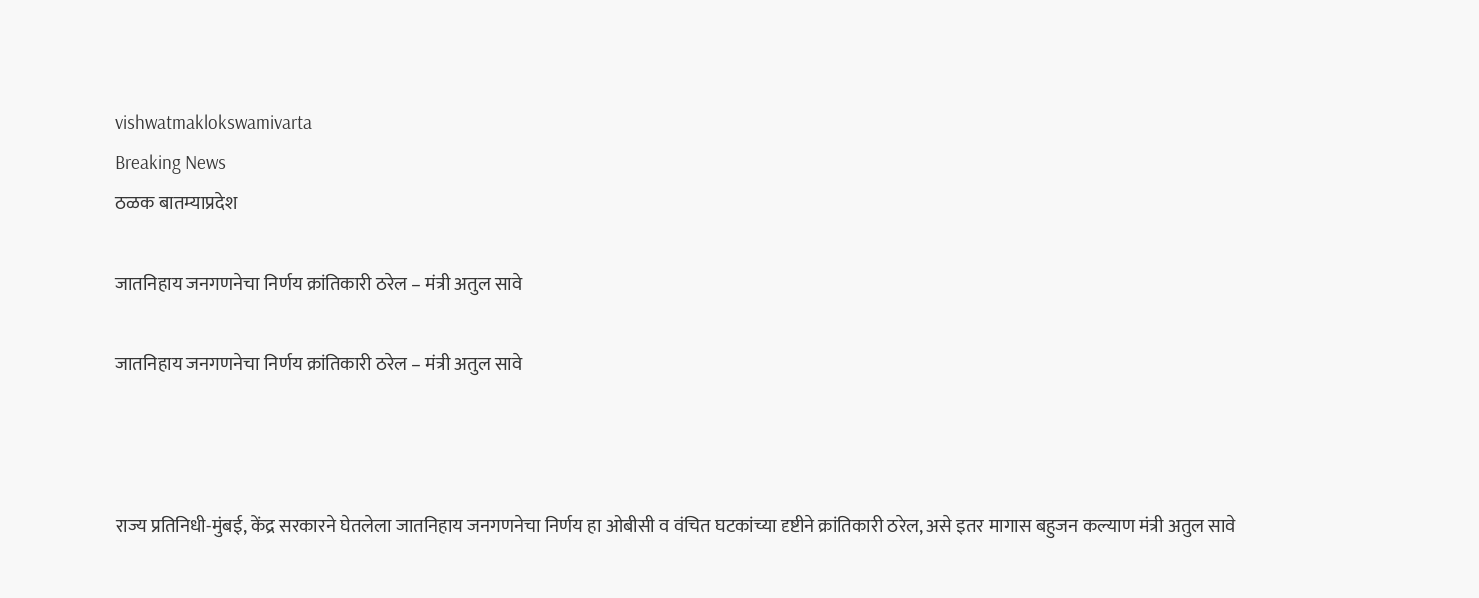vishwatmaklokswamivarta
Breaking News
ठळक बातम्याप्रदेश

जातनिहाय जनगणनेचा निर्णय क्रांतिकारी ठरेल – मंत्री अतुल सावे

जातनिहाय जनगणनेचा निर्णय क्रांतिकारी ठरेल – मंत्री अतुल सावे



राज्य प्रतिनिधी-मुंबई, केंद्र सरकारने घेतलेला जातनिहाय जनगणनेचा निर्णय हा ओबीसी व वंचित घटकांच्या दृष्टीने क्रांतिकारी ठरेल, असे इतर मागास बहुजन कल्याण मंत्री अतुल सावे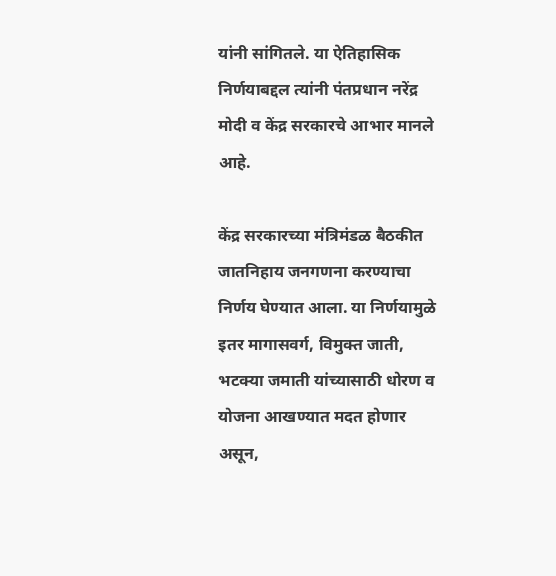यांनी सांगितले. या ऐतिहासिक निर्णयाबद्दल त्यांनी पंतप्रधान नरेंद्र मोदी व केंद्र सरकारचे आभार मानले आहे.

केंद्र सरकारच्या मंत्रिमंडळ बैठकीत जातनिहाय जनगणना करण्याचा निर्णय घेण्यात आला. या निर्णयामुळे इतर मागासवर्ग, विमुक्त जाती, भटक्या जमाती यांच्यासाठी धोरण व योजना आखण्यात मदत होणार असून,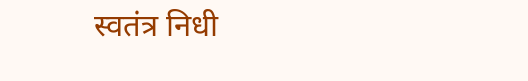स्वतंत्र निधी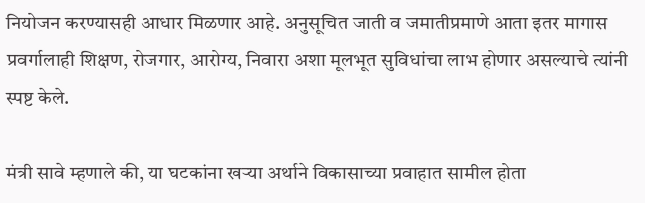नियोजन करण्यासही आधार मिळणार आहे. अनुसूचित जाती व जमातीप्रमाणे आता इतर मागास प्रवर्गालाही शिक्षण, रोजगार, आरोग्य, निवारा अशा मूलभूत सुविधांचा लाभ होणार असल्याचे त्यांनी स्पष्ट केले.

मंत्री सावे म्हणाले की, या घटकांना खऱ्या अर्थाने विकासाच्या प्रवाहात सामील होता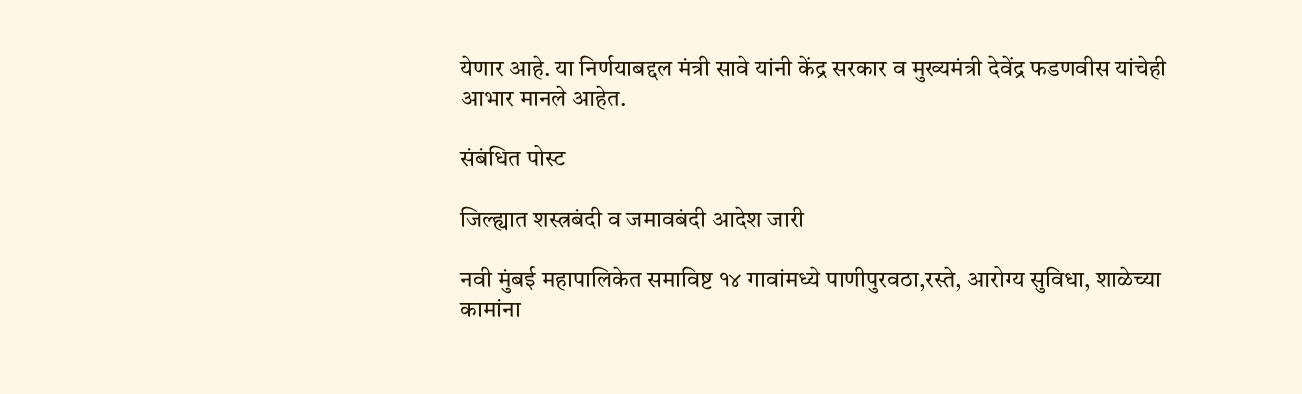येणार आहे. या निर्णयाबद्दल मंत्री सावे यांनी केंद्र सरकार व मुख्यमंत्री देवेंद्र फडणवीस यांचेही आभार मानले आहेत.

संबंधित पोस्ट

जिल्ह्यात शस्त्रबंदी व जमावबंदी आदेश जारी

नवी मुंबई महापालिकेत समाविष्ट १४ गावांमध्ये पाणीपुरवठा,रस्ते, आरोग्य सुविधा, शाळेच्या कामांना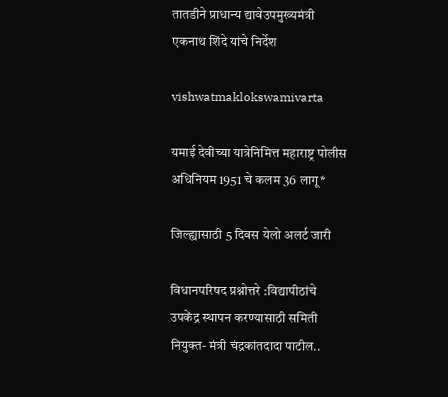तातडीने प्राधान्य द्यावेउपमुख्यमंत्री एकनाथ शिंदे यांचे निर्देश

vishwatmaklokswamivarta

यमाई देवीच्या यात्रेनिमित्त महाराष्ट्र पोलीस अधिनियम 1951 चे कलम 36 लागू*

जिल्ह्यासाठी 5 दिवस येलो अलर्ट जारी

विधानपरिषद प्रश्नोत्तरे :विद्यापीठांचे उपकेंद्र स्थापन करण्यासाठी समिती नियुक्त- मंत्री चंद्रकांतदादा पाटील..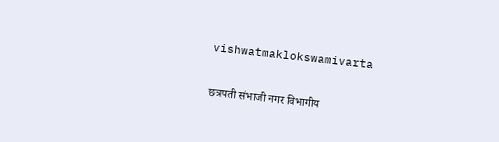vishwatmaklokswamivarta

छत्रपती संभाजी नगर विभागीय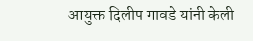आयुक्त दिलीप गावडे यांनी केली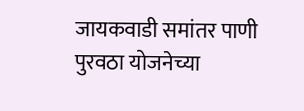जायकवाडी समांतर पाणी पुरवठा योजनेच्या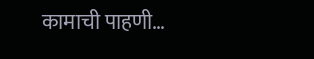कामाची पाहणी…